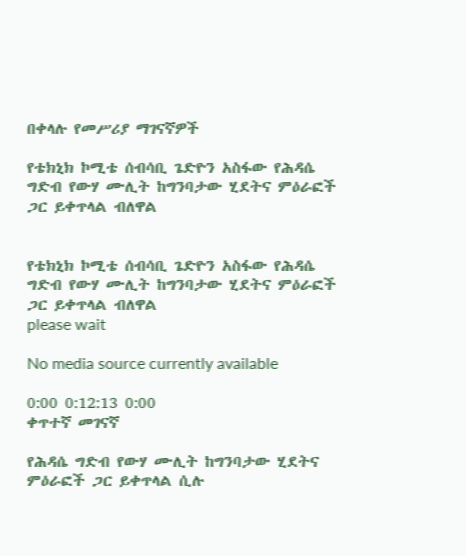በቀላሉ የመሥሪያ ማገናኛዎች

የቴክኒክ ኮሚቴ ሰብሳቢ ጌድዮን አስፋው የሕዳሴ ግድብ የውሃ ሙሊት ከግንባታው ሂደትና ምዕራፎች ጋር ይቀጥላል ብለዋል


የቴክኒክ ኮሚቴ ሰብሳቢ ጌድዮን አስፋው የሕዳሴ ግድብ የውሃ ሙሊት ከግንባታው ሂደትና ምዕራፎች ጋር ይቀጥላል ብለዋል
please wait

No media source currently available

0:00 0:12:13 0:00
ቀጥተኛ መገናኛ

የሕዳሴ ግድብ የውሃ ሙሊት ከግንባታው ሂደትና ምዕራፎች ጋር ይቀጥላል ሲሉ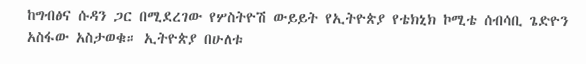ከግብፅና ሱዳን ጋር በሚደረገው የሦስትዮሽ ውይይት የኢትዮጵያ የቴክኒክ ኮሚቴ ሰብሳቢ ጌድዮን አስፋው አስታወቁ። ኢትዮጵያ በሁለቱ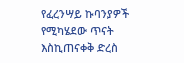የፈረንሣይ ኩባንያዎች የሚካሄደው ጥናት እስኪጠናቀቅ ድረስ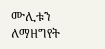ሙሊቱን ለማዘግየት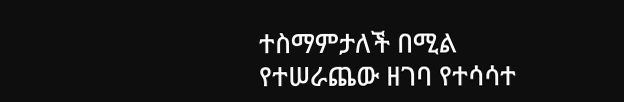ተስማምታለች በሚል የተሠራጨው ዘገባ የተሳሳተ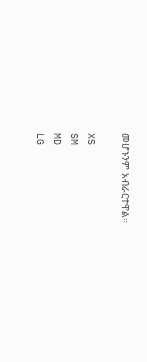መሆኑንም አብራርተዋል።

XS
SM
MD
LG